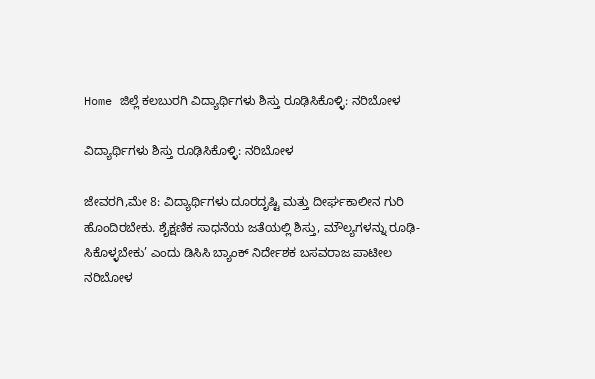Home ಜಿಲ್ಲೆ ಕಲಬುರಗಿ ವಿದ್ಯಾರ್ಥಿಗಳು ಶಿಸ್ತು ರೂಢಿಸಿಕೊಳ್ಳಿ: ನರಿಬೋಳ

ವಿದ್ಯಾರ್ಥಿಗಳು ಶಿಸ್ತು ರೂಢಿಸಿಕೊಳ್ಳಿ: ನರಿಬೋಳ

ಜೇವರಗಿ,ಮೇ 8: ವಿದ್ಯಾರ್ಥಿಗಳು ದೂರದೃಷ್ಟಿ ಮತ್ತು ದೀರ್ಘಕಾಲೀನ ಗುರಿ ಹೊಂದಿರಬೇಕು. ಶೈಕ್ಷಣಿಕ ಸಾಧನೆಯ ಜತೆಯಲ್ಲಿ ಶಿಸ್ತು, ಮೌಲ್ಯಗಳನ್ನು ರೂಢಿ-ಸಿಕೊಳ್ಳಬೇಕು’ ಎಂದು ಡಿಸಿಸಿ ಬ್ಯಾಂಕ್ ನಿರ್ದೇಶಕ ಬಸವರಾಜ ಪಾಟೀಲ ನರಿಬೋಳ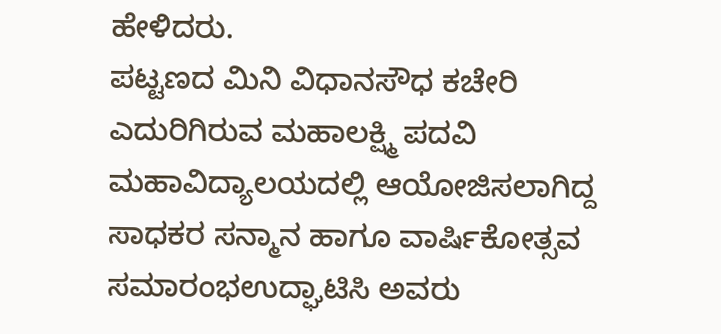ಹೇಳಿದರು.
ಪಟ್ಟಣದ ಮಿನಿ ವಿಧಾನಸೌಧ ಕಚೇರಿ ಎದುರಿಗಿರುವ ಮಹಾಲಕ್ಷ್ಮಿ ಪದವಿ ಮಹಾವಿದ್ಯಾಲಯದಲ್ಲಿ ಆಯೋಜಿಸಲಾಗಿದ್ದ ಸಾಧಕರ ಸನ್ಮಾನ ಹಾಗೂ ವಾರ್ಷಿಕೋತ್ಸವ ಸಮಾರಂಭಉದ್ಘಾಟಿಸಿ ಅವರು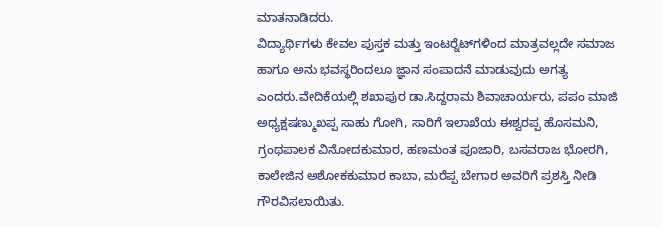ಮಾತನಾಡಿದರು.
ವಿದ್ಯಾರ್ಥಿಗಳು ಕೇವಲ ಪುಸ್ತಕ ಮತ್ತು ಇಂಟರ್‍ನೆಟ್‍ಗಳಿಂದ ಮಾತ್ರವಲ್ಲದೇ ಸಮಾಜ ಹಾಗೂ ಅನು ಭವಸ್ಥರಿಂದಲೂ ಜ್ಞಾನ ಸಂಪಾದನೆ ಮಾಡುವುದು ಅಗತ್ಯ ಎಂದರು.ವೇದಿಕೆಯಲ್ಲಿ ಶಖಾಪುರ ಡಾ.ಸಿದ್ದರಾಮ ಶಿವಾಚಾರ್ಯರು, ಪಪಂ ಮಾಜಿ ಅಧ್ಯಕ್ಷಷಣ್ಮುಖಪ್ಪ ಸಾಹು ಗೋಗಿ, ಸಾರಿಗೆ ಇಲಾಖೆಯ ಈಶ್ವರಪ್ಪ ಹೊಸಮನಿ, ಗ್ರಂಥಪಾಲಕ ವಿನೋದಕುಮಾರ, ಹಣಮಂತ ಪೂಜಾರಿ, ಬಸವರಾಜ ಭೋರಗಿ, ಕಾಲೇಜಿನ ಅಶೋಕಕುಮಾರ ಕಾಬಾ, ಮರೆಪ್ಪ ಬೇಗಾರ ಅವರಿಗೆ ಪ್ರಶಸ್ತಿ ನೀಡಿ ಗೌರವಿಸಲಾಯಿತು.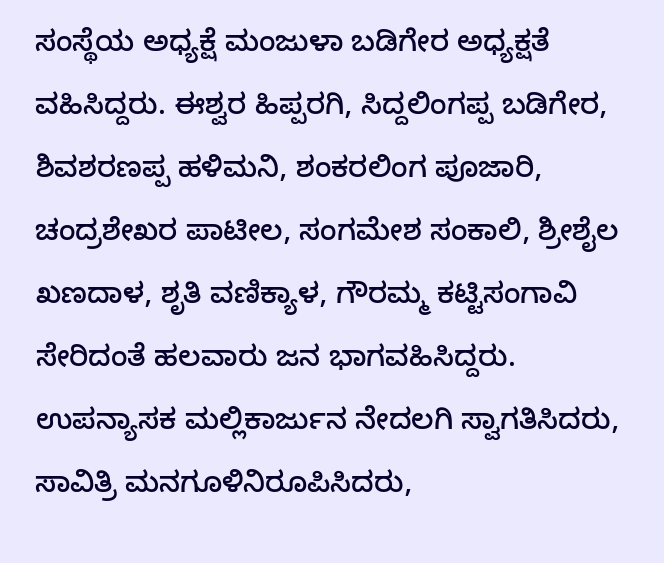ಸಂಸ್ಥೆಯ ಅಧ್ಯಕ್ಷೆ ಮಂಜುಳಾ ಬಡಿಗೇರ ಅಧ್ಯಕ್ಷತೆ ವಹಿಸಿದ್ದರು. ಈಶ್ವರ ಹಿಪ್ಪರಗಿ, ಸಿದ್ದಲಿಂಗಪ್ಪ ಬಡಿಗೇರ, ಶಿವಶರಣಪ್ಪ ಹಳಿಮನಿ, ಶಂಕರಲಿಂಗ ಪೂಜಾರಿ, ಚಂದ್ರಶೇಖರ ಪಾಟೀಲ, ಸಂಗಮೇಶ ಸಂಕಾಲಿ, ಶ್ರೀಶೈಲ ಖಣದಾಳ, ಶೃತಿ ವಣಿಕ್ಯಾಳ, ಗೌರಮ್ಮ ಕಟ್ಟಿಸಂಗಾವಿ ಸೇರಿದಂತೆ ಹಲವಾರು ಜನ ಭಾಗವಹಿಸಿದ್ದರು. ಉಪನ್ಯಾಸಕ ಮಲ್ಲಿಕಾರ್ಜುನ ನೇದಲಗಿ ಸ್ವಾಗತಿಸಿದರು, ಸಾವಿತ್ರಿ ಮನಗೂಳಿನಿರೂಪಿಸಿದರು,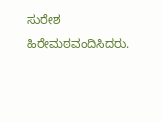ಸುರೇಶ ಹಿರೇಮಠವಂದಿಸಿದರು.